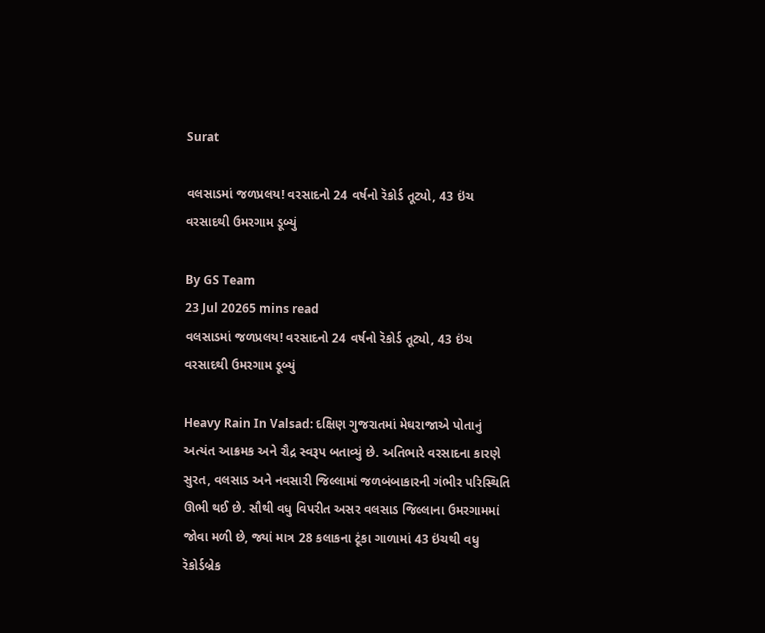Surat

વલસાડમાં જળપ્રલય! વરસાદનો 24 વર્ષનો રૅકોર્ડ તૂટ્યો, 43 ઇંચ વરસાદથી ઉમરગામ ડૂબ્યું

By GS Team
23 Jul 20265 mins read
વલસાડમાં જળપ્રલય! વરસાદનો 24 વર્ષનો રૅકોર્ડ તૂટ્યો, 43 ઇંચ વરસાદથી ઉમરગામ ડૂબ્યું

Heavy Rain In Valsad: દક્ષિણ ગુજરાતમાં મેઘરાજાએ પોતાનું અત્યંત આક્રમક અને રૌદ્ર સ્વરૂપ બતાવ્યું છે. અતિભારે વરસાદના કારણે સુરત, વલસાડ અને નવસારી જિલ્લામાં જળબંબાકારની ગંભીર પરિસ્થિતિ ઊભી થઈ છે. સૌથી વધુ વિપરીત અસર વલસાડ જિલ્લાના ઉમરગામમાં જોવા મળી છે, જ્યાં માત્ર 28 કલાકના ટૂંકા ગાળામાં 43 ઇંચથી વધુ રૅકોર્ડબ્રેક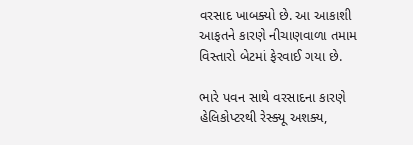વરસાદ ખાબક્યો છે. આ આકાશી આફતને કારણે નીચાણવાળા તમામ વિસ્તારો બેટમાં ફેરવાઈ ગયા છે.

ભારે પવન સાથે વરસાદના કારણે હેલિકોપ્ટરથી રેસ્ક્યૂ અશક્ય,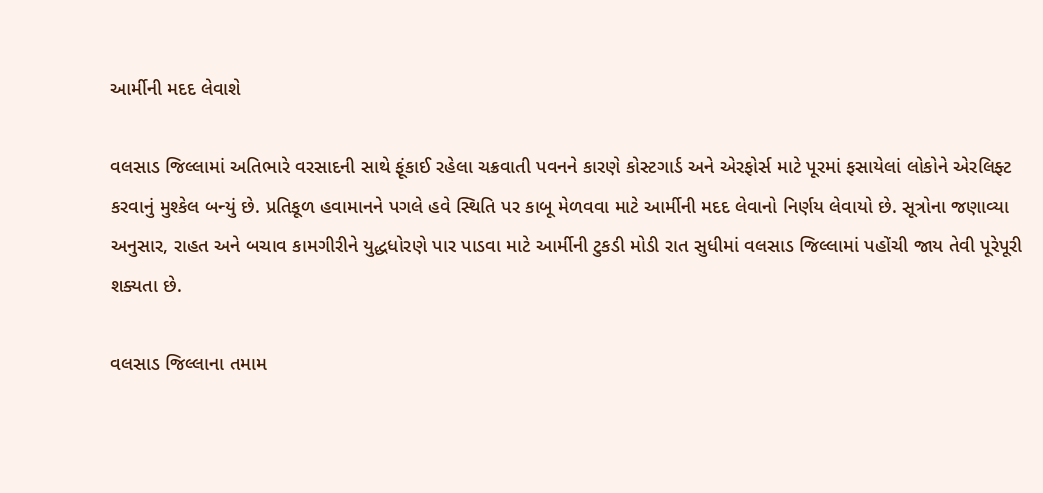આર્મીની મદદ લેવાશે

વલસાડ જિલ્લામાં અતિભારે વરસાદની સાથે ફૂંકાઈ રહેલા ચક્રવાતી પવનને કારણે કોસ્ટગાર્ડ અને એરફોર્સ માટે પૂરમાં ફસાયેલાં લોકોને એરલિફ્ટ કરવાનું મુશ્કેલ બન્યું છે. પ્રતિકૂળ હવામાનને પગલે હવે સ્થિતિ પર કાબૂ મેળવવા માટે આર્મીની મદદ લેવાનો નિર્ણય લેવાયો છે. સૂત્રોના જણાવ્યા અનુસાર, રાહત અને બચાવ કામગીરીને યુદ્ધધોરણે પાર પાડવા માટે આર્મીની ટુકડી મોડી રાત સુધીમાં વલસાડ જિલ્લામાં પહોંચી જાય તેવી પૂરેપૂરી શક્યતા છે.

વલસાડ જિલ્લાના તમામ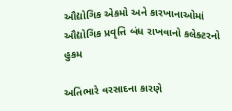ઔદ્યોગિક એકમો અને કારખાનાઓમાં ઔદ્યોગિક પ્રવૃત્તિ બંધ રાખવાનો કલેક્ટરનો હુકમ

અતિભારે વરસાદના કારણે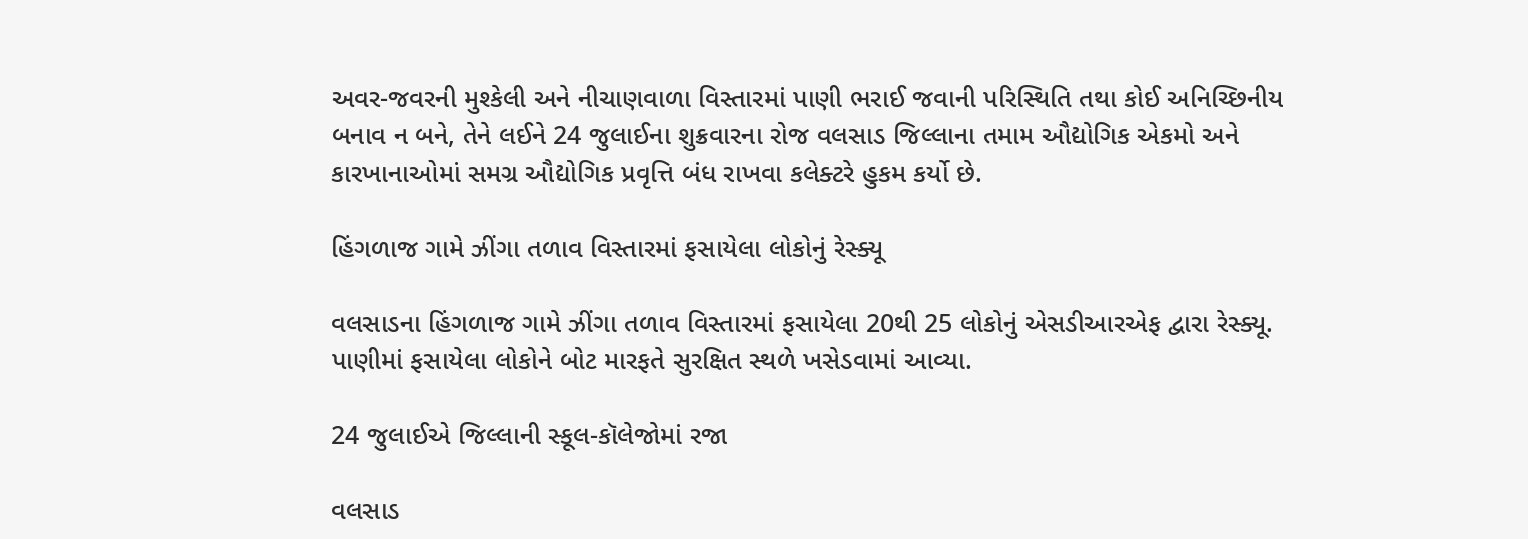અવર-જવરની મુશ્કેલી અને નીચાણવાળા વિસ્તારમાં પાણી ભરાઈ જવાની પરિસ્થિતિ તથા કોઈ અનિચ્છિનીય બનાવ ન બને, તેને લઈને 24 જુલાઈના શુક્રવારના રોજ વલસાડ જિલ્લાના તમામ ઔદ્યોગિક એકમો અને કારખાનાઓમાં સમગ્ર ઔદ્યોગિક પ્રવૃત્તિ બંધ રાખવા કલેક્ટરે હુકમ કર્યો છે.

હિંગળાજ ગામે ઝીંગા તળાવ વિસ્તારમાં ફસાયેલા લોકોનું રેસ્ક્યૂ

વલસાડના હિંગળાજ ગામે ઝીંગા તળાવ વિસ્તારમાં ફસાયેલા 20થી 25 લોકોનું એસડીઆરએફ દ્વારા રેસ્ક્યૂ. પાણીમાં ફસાયેલા લોકોને બોટ મારફતે સુરક્ષિત સ્થળે ખસેડવામાં આવ્યા.

24 જુલાઈએ જિલ્લાની સ્કૂલ-કૉલેજોમાં રજા

વલસાડ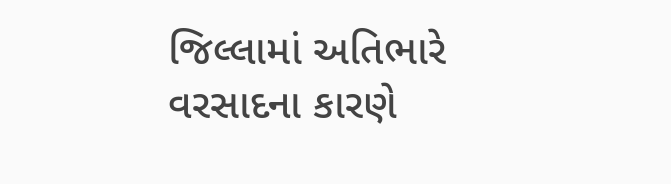જિલ્લામાં અતિભારે વરસાદના કારણે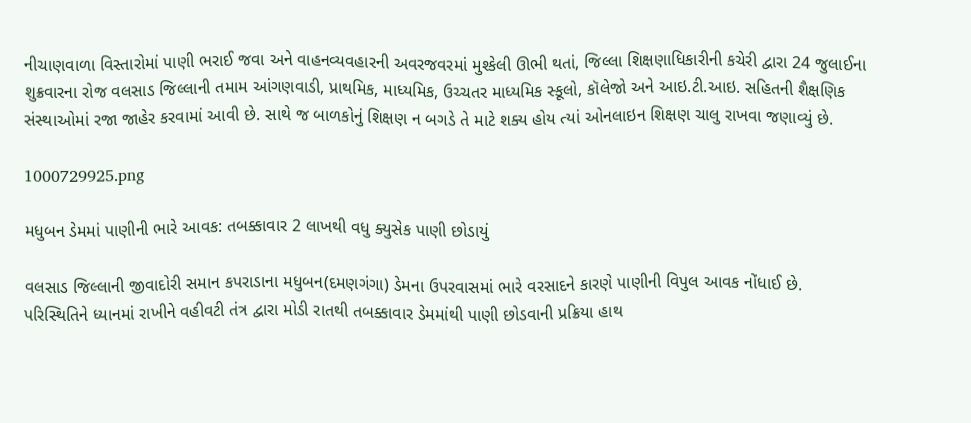નીચાણવાળા વિસ્તારોમાં પાણી ભરાઈ જવા અને વાહનવ્યવહારની અવરજવરમાં મુશ્કેલી ઊભી થતાં, જિલ્લા શિક્ષણાધિકારીની કચેરી દ્વારા 24 જુલાઈના શુક્રવારના રોજ વલસાડ જિલ્લાની તમામ આંગણવાડી, પ્રાથમિક, માધ્યમિક, ઉચ્ચતર માધ્યમિક સ્કૂલો, કૉલેજો અને આઇ.ટી.આઇ. સહિતની શૈક્ષણિક સંસ્થાઓમાં રજા જાહેર કરવામાં આવી છે. સાથે જ બાળકોનું શિક્ષણ ન બગડે તે માટે શક્ય હોય ત્યાં ઓનલાઇન શિક્ષણ ચાલુ રાખવા જણાવ્યું છે.

1000729925.png

મધુબન ડેમમાં પાણીની ભારે આવક: તબક્કાવાર 2 લાખથી વધુ ક્યુસેક પાણી છોડાયું

વલસાડ જિલ્લાની જીવાદોરી સમાન કપરાડાના મધુબન(દમણગંગા) ડેમના ઉપરવાસમાં ભારે વરસાદને કારણે પાણીની વિપુલ આવક નોંધાઈ છે. પરિસ્થિતિને ધ્યાનમાં રાખીને વહીવટી તંત્ર દ્વારા મોડી રાતથી તબક્કાવાર ડેમમાંથી પાણી છોડવાની પ્રક્રિયા હાથ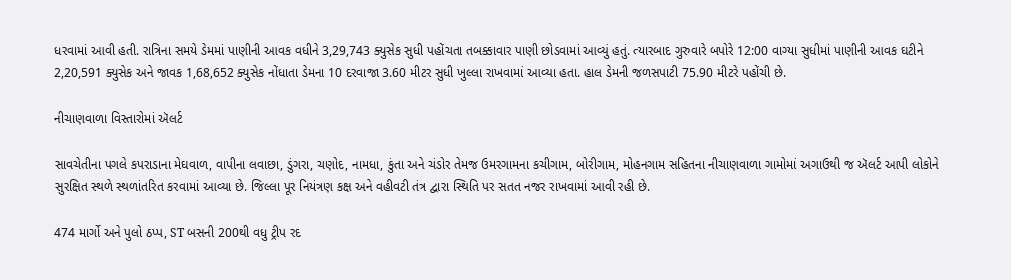ધરવામાં આવી હતી. રાત્રિના સમયે ડેમમાં પાણીની આવક વધીને 3,29,743 ક્યુસેક સુધી પહોંચતા તબક્કાવાર પાણી છોડવામાં આવ્યું હતું. ત્યારબાદ ગુરુવારે બપોરે 12:00 વાગ્યા સુધીમાં પાણીની આવક ઘટીને 2,20,591 ક્યુસેક અને જાવક 1,68,652 ક્યુસેક નોંધાતા ડેમના 10 દરવાજા 3.60 મીટર સુધી ખુલ્લા રાખવામાં આવ્યા હતા. હાલ ડેમની જળસપાટી 75.90 મીટરે પહોંચી છે.

નીચાણવાળા વિસ્તારોમાં ઍલર્ટ

સાવચેતીના પગલે કપરાડાના મેઘવાળ, વાપીના લવાછા, ડુંગરા, ચણોદ, નામધા, કુંતા અને ચંડોર તેમજ ઉમરગામના કચીગામ, બોરીગામ, મોહનગામ સહિતના નીચાણવાળા ગામોમાં અગાઉથી જ ઍલર્ટ આપી લોકોને સુરક્ષિત સ્થળે સ્થળાંતરિત કરવામાં આવ્યા છે. જિલ્લા પૂર નિયંત્રણ કક્ષ અને વહીવટી તંત્ર દ્વારા સ્થિતિ પર સતત નજર રાખવામાં આવી રહી છે.

474 માર્ગો અને પુલો ઠપ્પ, ST બસની 200થી વધુ ટ્રીપ રદ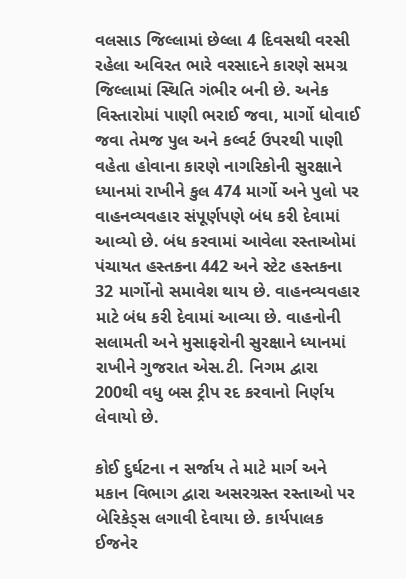વલસાડ જિલ્લામાં છેલ્લા 4 દિવસથી વરસી રહેલા અવિરત ભારે વરસાદને કારણે સમગ્ર જિલ્લામાં સ્થિતિ ગંભીર બની છે. અનેક વિસ્તારોમાં પાણી ભરાઈ જવા, માર્ગો ધોવાઈ જવા તેમજ પુલ અને કલ્વર્ટ ઉપરથી પાણી વહેતા હોવાના કારણે નાગરિકોની સુરક્ષાને ધ્યાનમાં રાખીને કુલ 474 માર્ગો અને પુલો પર વાહનવ્યવહાર સંપૂર્ણપણે બંધ કરી દેવામાં આવ્યો છે. બંધ કરવામાં આવેલા રસ્તાઓમાં પંચાયત હસ્તકના 442 અને સ્ટેટ હસ્તકના 32 માર્ગોનો સમાવેશ થાય છે. વાહનવ્યવહાર માટે બંધ કરી દેવામાં આવ્યા છે. વાહનોની સલામતી અને મુસાફરોની સુરક્ષાને ધ્યાનમાં રાખીને ગુજરાત એસ.ટી. નિગમ દ્વારા 200થી વધુ બસ ટ્રીપ રદ કરવાનો નિર્ણય લેવાયો છે.

કોઈ દુર્ઘટના ન સર્જાય તે માટે માર્ગ અને મકાન વિભાગ દ્વારા અસરગ્રસ્ત રસ્તાઓ પર બેરિકેડ્સ લગાવી દેવાયા છે. કાર્યપાલક ઈજનેર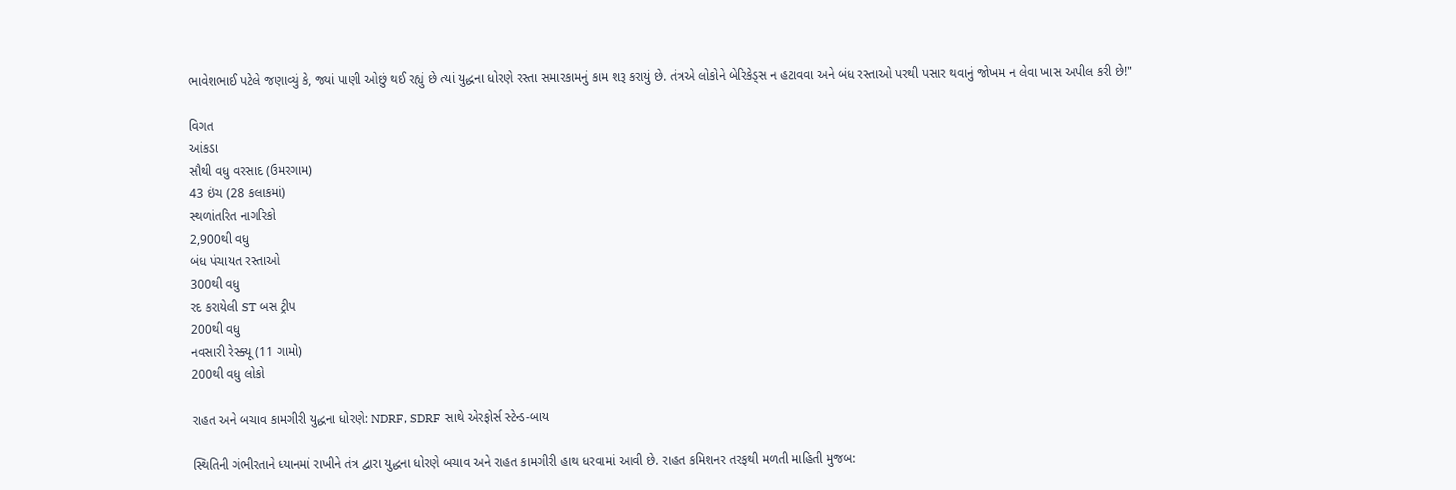ભાવેશભાઈ પટેલે જણાવ્યું કે, જ્યાં પાણી ઓછું થઈ રહ્યું છે ત્યાં યુદ્ધના ધોરણે રસ્તા સમારકામનું કામ શરૂ કરાયું છે. તંત્રએ લોકોને બેરિકેડ્સ ન હટાવવા અને બંધ રસ્તાઓ પરથી પસાર થવાનું જોખમ ન લેવા ખાસ અપીલ કરી છે!"

વિગત
આંકડા
સૌથી વધુ વરસાદ (ઉમરગામ)
43 ઇંચ (28 કલાકમાં)
સ્થળાંતરિત નાગરિકો
2,900થી વધુ
બંધ પંચાયત રસ્તાઓ
300થી વધુ
રદ કરાયેલી ST બસ ટ્રીપ
200થી વધુ
નવસારી રેસ્ક્યૂ (11 ગામો)
200થી વધુ લોકો

રાહત અને બચાવ કામગીરી યુદ્ધના ધોરણે: NDRF, SDRF સાથે એરફોર્સ સ્ટેન્ડ-બાય

સ્થિતિની ગંભીરતાને ધ્યાનમાં રાખીને તંત્ર દ્વારા યુદ્ધના ધોરણે બચાવ અને રાહત કામગીરી હાથ ધરવામાં આવી છે. રાહત કમિશનર તરફથી મળતી માહિતી મુજબ: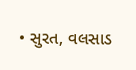• સુરત, વલસાડ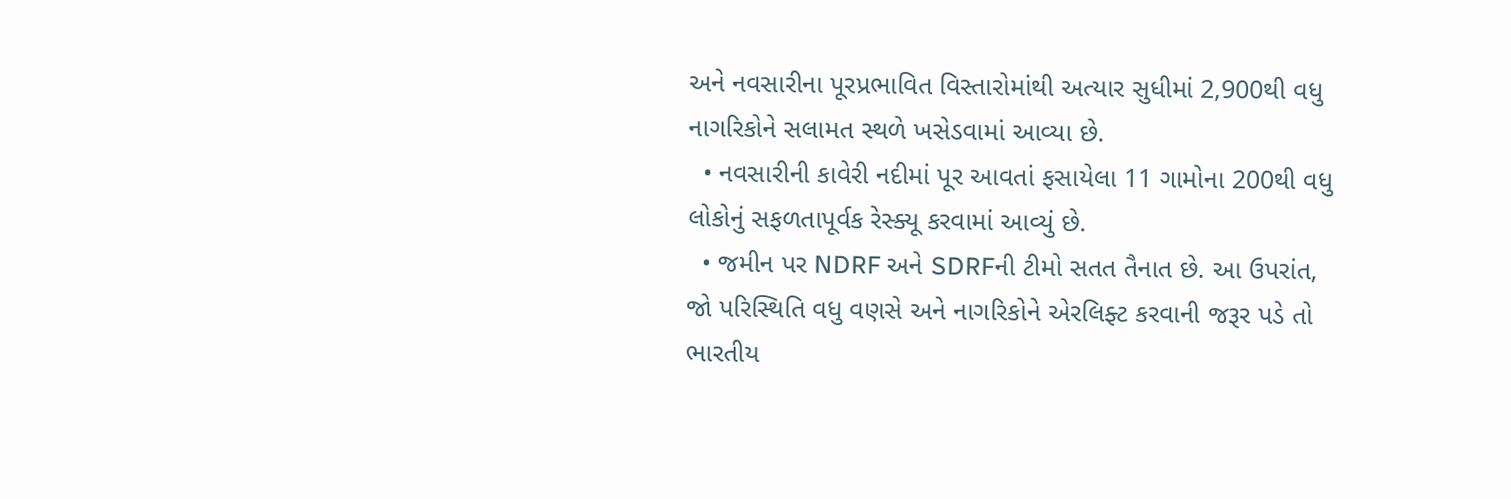અને નવસારીના પૂરપ્રભાવિત વિસ્તારોમાંથી અત્યાર સુધીમાં 2,900થી વધુ નાગરિકોને સલામત સ્થળે ખસેડવામાં આવ્યા છે.
  • નવસારીની કાવેરી નદીમાં પૂર આવતાં ફસાયેલા 11 ગામોના 200થી વધુ લોકોનું સફળતાપૂર્વક રેસ્ક્યૂ કરવામાં આવ્યું છે.
  • જમીન પર NDRF અને SDRFની ટીમો સતત તૈનાત છે. આ ઉપરાંત, જો પરિસ્થિતિ વધુ વણસે અને નાગરિકોને એરલિફ્ટ કરવાની જરૂર પડે તો ભારતીય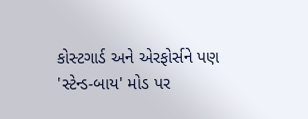કોસ્ટગાર્ડ અને એરફોર્સને પણ 'સ્ટેન્ડ-બાય' મોડ પર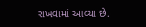રાખવામાં આવ્યા છે.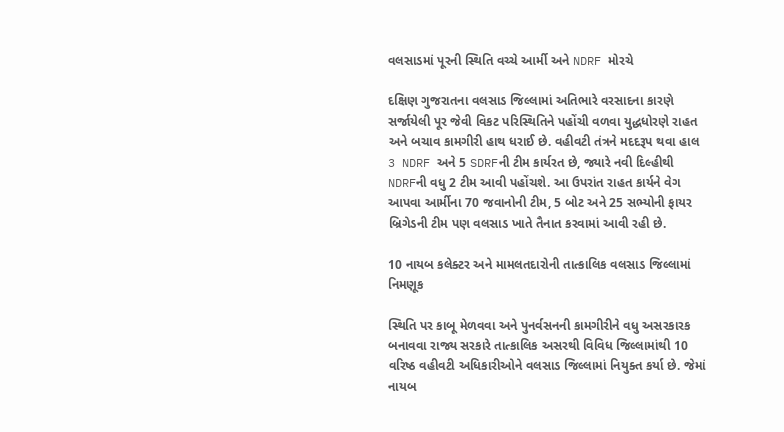વલસાડમાં પૂરની સ્થિતિ વચ્ચે આર્મી અને NDRF મોરચે

દક્ષિણ ગુજરાતના વલસાડ જિલ્લામાં અતિભારે વરસાદના કારણે સર્જાયેલી પૂર જેવી વિકટ પરિસ્થિતિને પહોંચી વળવા યુદ્ધધોરણે રાહત અને બચાવ કામગીરી હાથ ધરાઈ છે. વહીવટી તંત્રને મદદરૂપ થવા હાલ 3 NDRF અને 5 SDRFની ટીમ કાર્યરત છે, જ્યારે નવી દિલ્હીથી NDRFની વધુ 2 ટીમ આવી પહોંચશે. આ ઉપરાંત રાહત કાર્યને વેગ આપવા આર્મીના 70 જવાનોની ટીમ, 5 બોટ અને 25 સભ્યોની ફાયર બ્રિગેડની ટીમ પણ વલસાડ ખાતે તૈનાત કરવામાં આવી રહી છે.

10 નાયબ કલેક્ટર અને મામલતદારોની તાત્કાલિક વલસાડ જિલ્લામાં નિમણૂક

સ્થિતિ પર કાબૂ મેળવવા અને પુનર્વસનની કામગીરીને વધુ અસરકારક બનાવવા રાજ્ય સરકારે તાત્કાલિક અસરથી વિવિધ જિલ્લામાંથી 10 વરિષ્ઠ વહીવટી અધિકારીઓને વલસાડ જિલ્લામાં નિયુક્ત કર્યા છે. જેમાં નાયબ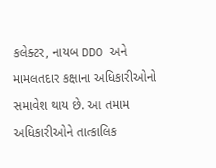કલેક્ટર, નાયબ DDO અને મામલતદાર કક્ષાના અધિકારીઓનો સમાવેશ થાય છે. આ તમામ અધિકારીઓને તાત્કાલિક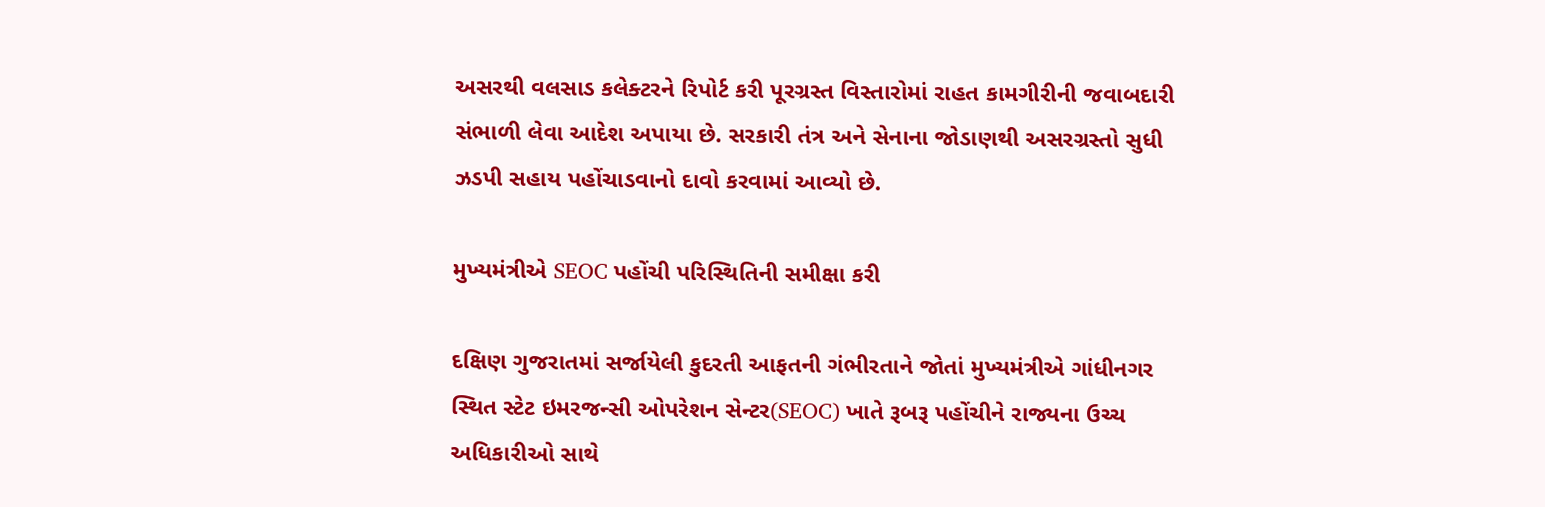અસરથી વલસાડ કલેક્ટરને રિપોર્ટ કરી પૂરગ્રસ્ત વિસ્તારોમાં રાહત કામગીરીની જવાબદારી સંભાળી લેવા આદેશ અપાયા છે. સરકારી તંત્ર અને સેનાના જોડાણથી અસરગ્રસ્તો સુધી ઝડપી સહાય પહોંચાડવાનો દાવો કરવામાં આવ્યો છે.

મુખ્યમંત્રીએ SEOC પહોંચી પરિસ્થિતિની સમીક્ષા કરી

દક્ષિણ ગુજરાતમાં સર્જાયેલી કુદરતી આફતની ગંભીરતાને જોતાં મુખ્યમંત્રીએ ગાંધીનગર સ્થિત સ્ટેટ ઇમરજન્સી ઓપરેશન સેન્ટર(SEOC) ખાતે રૂબરૂ પહોંચીને રાજ્યના ઉચ્ચ અધિકારીઓ સાથે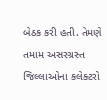બેઠક કરી હતી. તેમણે તમામ અસરગ્રસ્ત જિલ્લાઓના કલેક્ટરો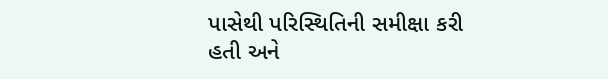પાસેથી પરિસ્થિતિની સમીક્ષા કરી હતી અને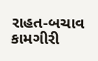રાહત-બચાવ કામગીરી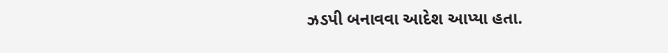ઝડપી બનાવવા આદેશ આપ્યા હતા.